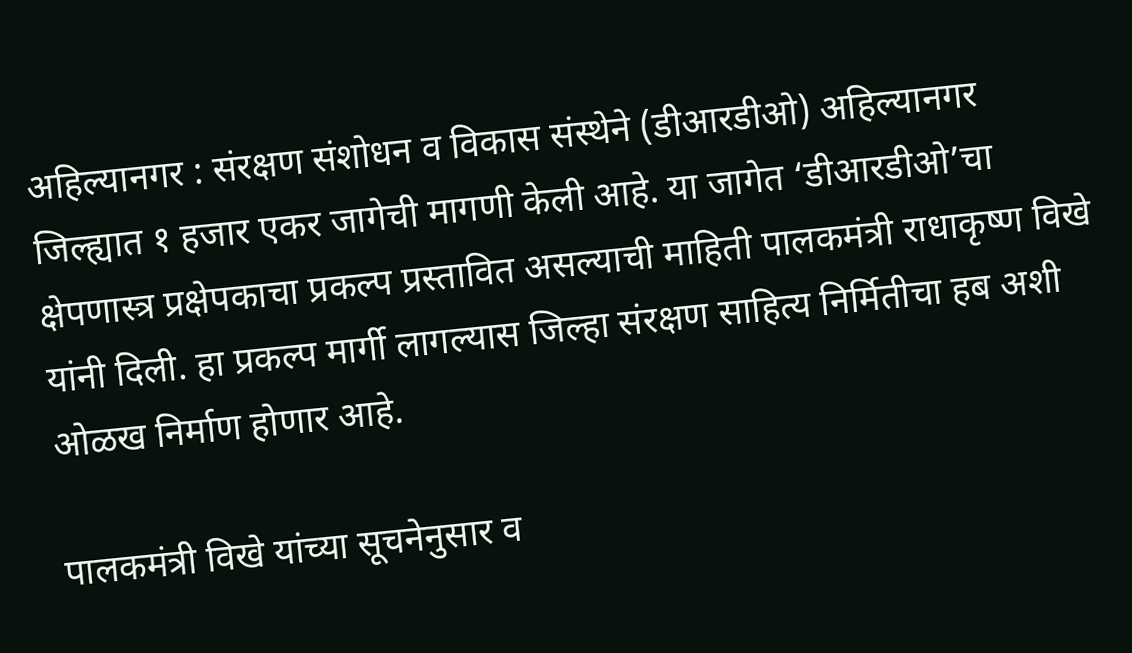अहिल्यानगर : संरक्षण संशोधन व विकास संस्थेने (डीआरडीओ) अहिल्यानगर जिल्ह्यात १ हजार एकर जागेची मागणी केली आहे. या जागेत ‘डीआरडीओ’चा क्षेपणास्त्र प्रक्षेपकाचा प्रकल्प प्रस्तावित असल्याची माहिती पालकमंत्री राधाकृष्ण विखे यांनी दिली. हा प्रकल्प मार्गी लागल्यास जिल्हा संरक्षण साहित्य निर्मितीचा हब अशी ओळख निर्माण होणार आहे.

पालकमंत्री विखे यांच्या सूचनेनुसार व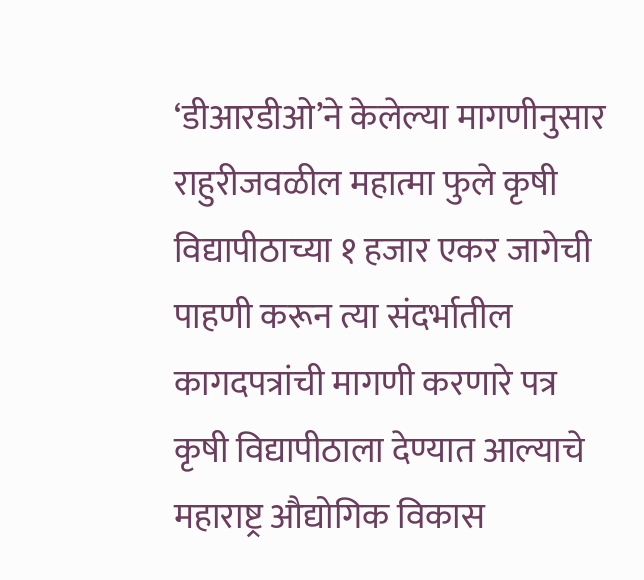‘डीआरडीओ’ने केलेल्या मागणीनुसार राहुरीजवळील महात्मा फुले कृषी विद्यापीठाच्या १ हजार एकर जागेची पाहणी करून त्या संदर्भातील कागदपत्रांची मागणी करणारे पत्र कृषी विद्यापीठाला देण्यात आल्याचे महाराष्ट्र औद्योगिक विकास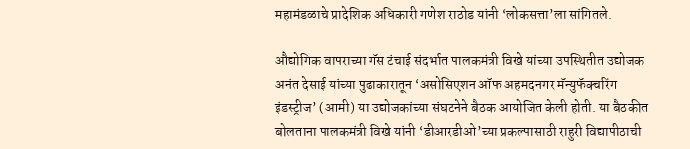महामंडळाचे प्रादेशिक अधिकारी गणेश राठोड यांनी ‘लोकसत्ता’ला सांगितले.

औद्योगिक वापराच्या गॅस टंचाई संदर्भात पालकमंत्री विखे यांच्या उपस्थितीत उद्योजक अनंत देसाई यांच्या पुढाकारातून ‘असोसिएशन ऑफ अहमदनगर मॅन्युफॅक्चरिंग इंडस्ट्रीज’ (आमी) या उद्योजकांच्या संघटनेने बैठक आयोजित केली होती. या बैठकीत बोलताना पालकमंत्री विखे यांनी ‘डीआरडीओ’च्या प्रकल्पासाठी राहुरी विद्यापीठाची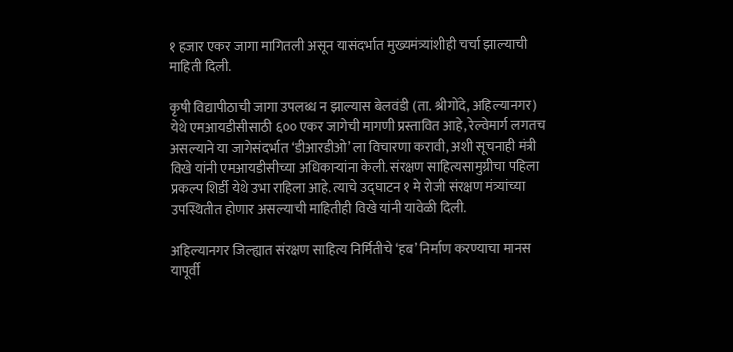१ हजार एकर जागा मागितली असून यासंदर्भात मुख्यमंत्र्यांशीही चर्चा झाल्याची माहिती दिली.

कृषी विद्यापीठाची जागा उपलब्ध न झाल्यास बेलवंडी (ता. श्रीगोंदे, अहिल्यानगर) येथे एमआयडीसीसाठी ६०० एकर जागेची मागणी प्रस्तावित आहे, रेल्वेमार्ग लगतच असल्याने या जागेसंदर्भात ‘डीआरडीओ’ ला विचारणा करावी, अशी सूचनाही मंत्री विखे यांनी एमआयडीसीच्या अधिकाऱ्यांना केली. संरक्षण साहित्यसामुग्रीचा पहिला प्रकल्प शिर्डी येथे उभा राहिला आहे. त्याचे उद्घाटन १ मे रोजी संरक्षण मंत्र्यांच्या उपस्थितीत होणार असल्याची माहितीही विखे यांनी यावेळी दिली.

अहिल्यानगर जिल्ह्यात संरक्षण साहित्य निर्मितीचे ‘हब’ निर्माण करण्याचा मानस यापूर्वी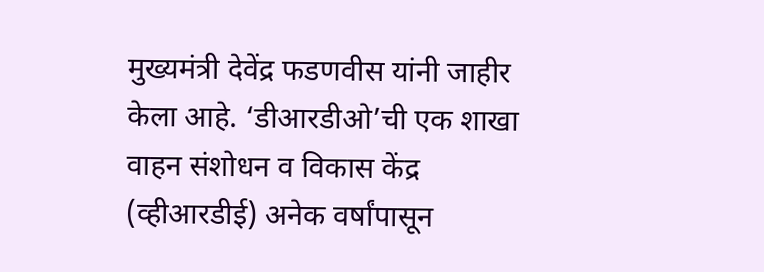मुख्यमंत्री देवेंद्र फडणवीस यांनी जाहीर केला आहे. ‘डीआरडीओ’ची एक शाखा वाहन संशोधन व विकास केंद्र (व्हीआरडीई) अनेक वर्षांपासून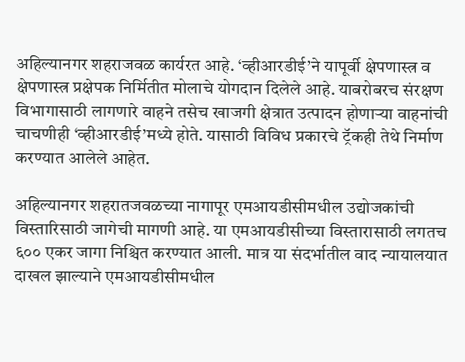अहिल्यानगर शहराजवळ कार्यरत आहे. ‘व्हीआरडीई’ने यापूर्वी क्षेपणास्त्र व क्षेपणास्त्र प्रक्षेपक निर्मितीत मोलाचे योगदान दिलेले आहे. याबरोबरच संरक्षण विभागासाठी लागणारे वाहने तसेच खाजगी क्षेत्रात उत्पादन होणाऱ्या वाहनांची चाचणीही ‘व्हीआरडीई’मध्ये होते. यासाठी विविध प्रकारचे ट्रॅकही तेथे निर्माण करण्यात आलेले आहेत.

अहिल्यानगर शहरातजवळच्या नागापूर एमआयडीसीमधील उद्योजकांची विस्तारिसाठी जागेची मागणी आहे. या एमआयडीसीच्या विस्तारासाठी लगतच ६०० एकर जागा निश्चित करण्यात आली. मात्र या संदर्भातील वाद न्यायालयात दाखल झाल्याने एमआयडीसीमधील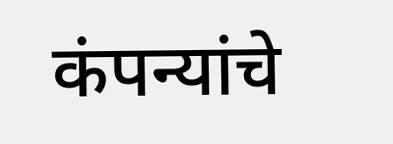कंपन्यांचे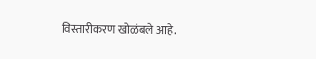विस्तारीकरण खोळंबले आहे.